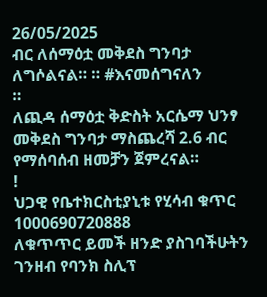26/05/2025
ብር ለሰማዕቷ መቅደስ ግንባታ ለግሶልናል። ። #እናመሰግናለን
።
ለጪዳ ሰማዕቷ ቅድስት አርሴማ ህንፃ መቅደስ ግንባታ ማስጨረሻ 2.6 ብር የማሰባሰብ ዘመቻን ጀምረናል።
!
ህጋዊ የቤተክርስቲያኒቱ የሂሳብ ቁጥር
1000690720888
ለቁጥጥር ይመች ዘንድ ያስገባችሁትን ገንዘብ የባንክ ስሊፕ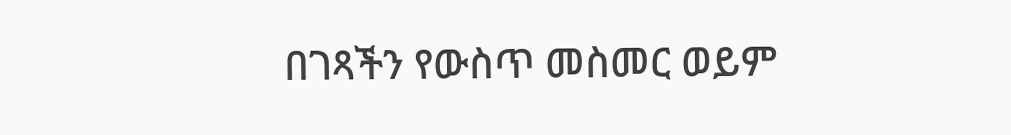በገጻችን የውስጥ መስመር ወይም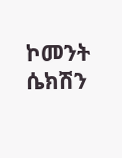ኮመንት ሴክሽን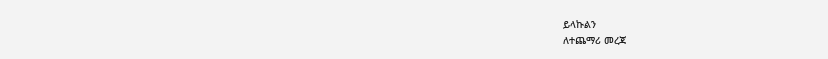ይላኩልን
ለተጨማሪ መረጃ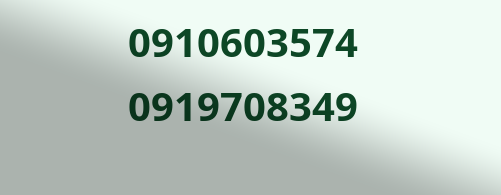0910603574
0919708349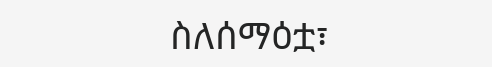ስለሰማዕቷ፣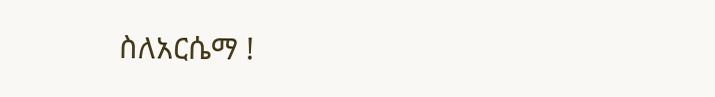ስለአርሴማ !